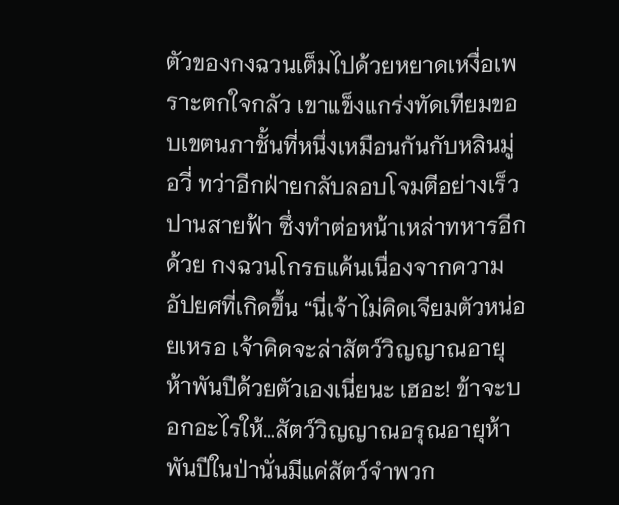ตัวของกงฉวนเต็มไปด้วยหยาดเหงื่อเพราะตกใจกลัว เขาแข็งแกร่งทัดเทียมขอบเขตนภาชั้นที่หนึ่งเหมือนกันกับหลินมู่อวี่ ทว่าอีกฝ่ายกลับลอบโจมตีอย่างเร็วปานสายฟ้า ซึ่งทำต่อหน้าเหล่าทหารอีกด้วย กงฉวนโกรธแค้นเนื่องจากความอัปยศที่เกิดขึ้น “นี่เจ้าไม่คิดเจียมตัวหน่อยเหรอ เจ้าคิดจะล่าสัตว์วิญญาณอายุห้าพันปีด้วยตัวเองเนี่ยนะ เฮอะ! ข้าจะบอกอะไรให้…สัตว์วิญญาณอรุณอายุห้าพันปีในป่านั่นมีแค่สัตว์จำพวก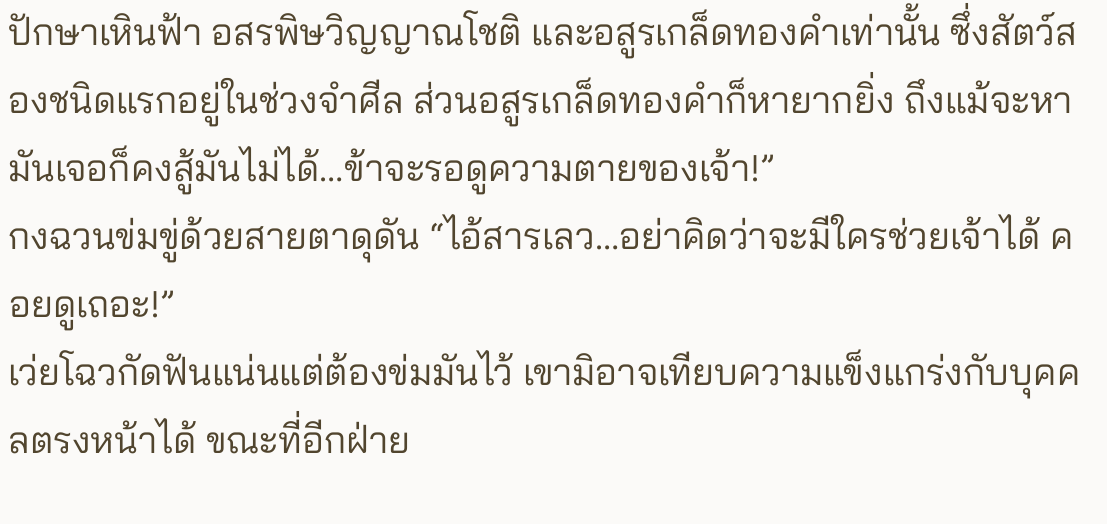ปักษาเหินฟ้า อสรพิษวิญญาณโชติ และอสูรเกล็ดทองคำเท่านั้น ซึ่งสัตว์สองชนิดแรกอยู่ในช่วงจำศีล ส่วนอสูรเกล็ดทองคำก็หายากยิ่ง ถึงแม้จะหามันเจอก็คงสู้มันไม่ได้…ข้าจะรอดูความตายของเจ้า!”
กงฉวนข่มขู่ด้วยสายตาดุดัน “ไอ้สารเลว…อย่าคิดว่าจะมีใครช่วยเจ้าได้ คอยดูเถอะ!”
เว่ยโฉวกัดฟันแน่นแต่ต้องข่มมันไว้ เขามิอาจเทียบความแข็งแกร่งกับบุคคลตรงหน้าได้ ขณะที่อีกฝ่าย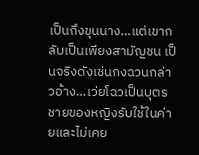เป็นถึงขุนนาง…แต่เขากลับเป็นเพียงสามัญชน เป็นจริงดังเช่นกงฉวนกล่าวอ้าง…เว่ยโฉวเป็นบุตรชายของหญิงรับใช้ในค่ายและไม่เคย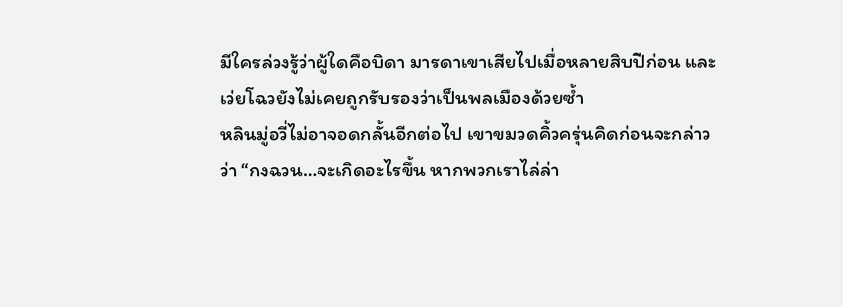มีใครล่วงรู้ว่าผู้ใดคือบิดา มารดาเขาเสียไปเมื่อหลายสิบปีก่อน และเว่ยโฉวยังไม่เคยถูกรับรองว่าเป็นพลเมืองด้วยซ้ำ
หลินมู่อวี่ไม่อาจอดกลั้นอีกต่อไป เขาขมวดคิ้วครุ่นคิดก่อนจะกล่าวว่า “กงฉวน…จะเกิดอะไรขึ้น หากพวกเราไล่ล่า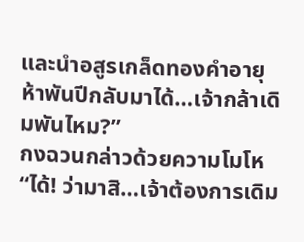และนำอสูรเกล็ดทองคำอายุห้าพันปีกลับมาได้…เจ้ากล้าเดิมพันไหม?”
กงฉวนกล่าวด้วยความโมโห “ได้! ว่ามาสิ…เจ้าต้องการเดิม